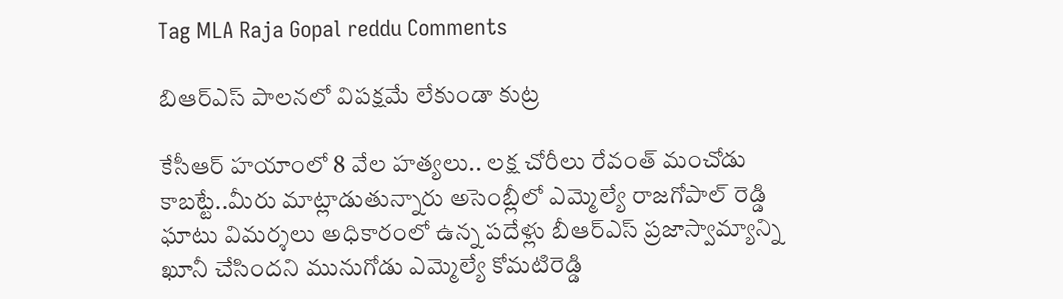Tag MLA Raja Gopal reddu Comments

బిఆర్‌ఎస్‌ ‌పాలనలో విపక్షమే లేకుండా కుట్ర

కేసీఆర్‌ ‌హయాంలో 8 వేల హత్యలు.. లక్ష చోరీలు రేవంత్‌ ‌మంచోడు కాబట్టే..మీరు మాట్లాడుతున్నారు అసెంబ్లీలో ఎమ్మెల్యే రాజగోపాల్‌ ‌రెడ్డి ఘాటు విమర్శలు అధికారంలో ఉన్న పదేళ్లు బీఆర్‌ఎస్‌ ‌ప్రజాస్వామ్యాన్ని ఖూనీ చేసిందని మునుగోడు ఎమ్మెల్యే కోమటిరెడ్డి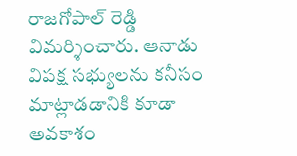రాజగోపాల్‌ ‌రెడ్డి విమర్శించారు. ఆనాడు విపక్ష సభ్యులను కనీసం మాట్లాడడానికి కూడా అవకాశం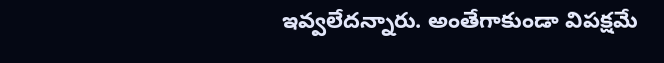ఇవ్వలేదన్నారు. అంతేగాకుండా విపక్షమే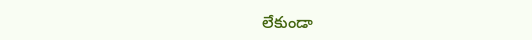లేకుండా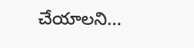చేయాలని…